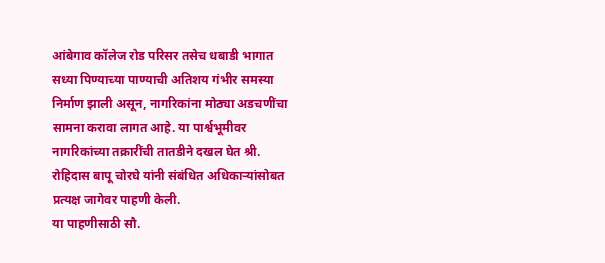आंबेगाव कॉलेज रोड परिसर तसेच धबाडी भागात सध्या पिण्याच्या पाण्याची अतिशय गंभीर समस्या निर्माण झाली असून, नागरिकांना मोठ्या अडचणींचा सामना करावा लागत आहे. या पार्श्वभूमीवर नागरिकांच्या तक्रारींची तातडीने दखल घेत श्री. रोहिदास बापू चोरघे यांनी संबंधित अधिकाऱ्यांसोबत प्रत्यक्ष जागेवर पाहणी केली.
या पाहणीसाठी सौ.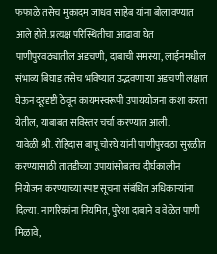फफाळे तसेच मुकादम जाधव साहेब यांना बोलावण्यात आले होते. प्रत्यक्ष परिस्थितीचा आढावा घेत पाणीपुरवठ्यातील अडचणी, दाबाची समस्या, लाईनमधील संभाव्य बिघाड तसेच भविष्यात उद्भवणाऱ्या अडचणी लक्षात घेऊन दूरदृष्टी ठेवून कायमस्वरूपी उपाययोजना कशा करता येतील, याबाबत सविस्तर चर्चा करण्यात आली.
यावेळी श्री. रोहिदास बापू चोरघे यांनी पाणीपुरवठा सुरळीत करण्यासाठी तातडीच्या उपायांसोबतच दीर्घकालीन नियोजन करण्याच्या स्पष्ट सूचना संबंधित अधिकाऱ्यांना दिल्या. नागरिकांना नियमित, पुरेशा दाबाने व वेळेत पाणी मिळावे,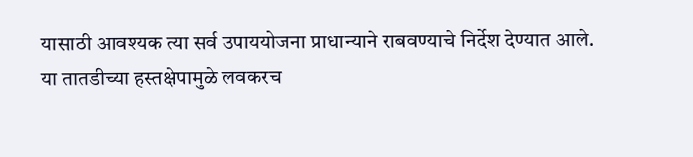यासाठी आवश्यक त्या सर्व उपाययोजना प्राधान्याने राबवण्याचे निर्देश देण्यात आले.
या तातडीच्या हस्तक्षेपामुळे लवकरच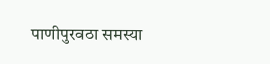पाणीपुरवठा समस्या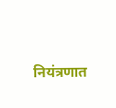नियंत्रणात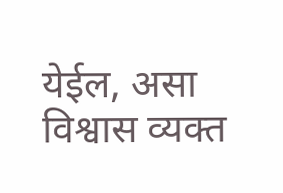येईल, असा विश्वास व्यक्त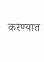करण्यात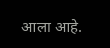आला आहे.